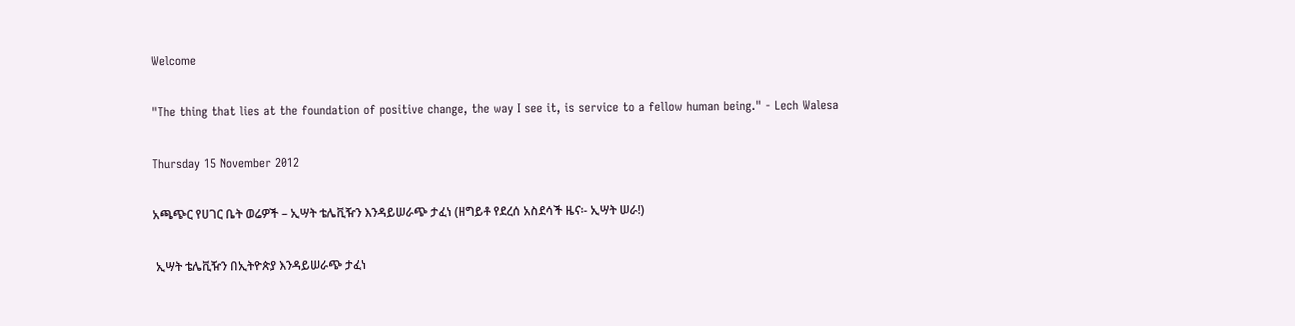Welcome

"The thing that lies at the foundation of positive change, the way I see it, is service to a fellow human being." - Lech Walesa

Thursday 15 November 2012

አጫጭር የሀገር ቤት ወሬዎች – ኢሣት ቴሌቪዥን እንዳይሠራጭ ታፈነ (ዘግይቶ የደረሰ አስደሳች ዜና፡- ኢሣት ሠራ!)

 ኢሣት ቴሌቪዥን በኢትዮጵያ እንዳይሠራጭ ታፈነ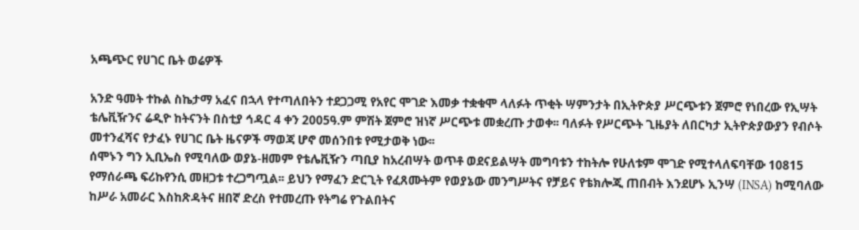አጫጭር የሀገር ቤት ወሬዎች

አንድ ዓመት ተኩል ስኬታማ አፈና በኋላ የተጣለበትን ተደጋጋሚ የአየር ሞገድ እመቃ ተቋቁሞ ላለፉት ጥቂት ሣምንታት በኢትዮጵያ ሥርጭቱን ጀምሮ የነበረው የኢሣት ቴሌቪዥንና ሬዲዮ ከትናንት በስቲያ ኅዳር 4 ቀን 2005ዓ.ም ምሽት ጀምሮ ዝነኛ ሥርጭቱ መቋረጡ ታወቀ፡፡ ባለፉት የሥርጭት ጊዜያት ለበርካታ ኢትዮጵያውያን የብሶት መተንፈሻና የታፈኑ የሀገር ቤት ዜናዎች ማወጃ ሆኖ መሰንበቱ የሚታወቅ ነው፡፡
ሰሞኑን ግን ኢቢኤስ የሚባለው ወያኔ-ዘመም የቴሌቪዥን ጣቢያ ከአረብሣት ወጥቶ ወደናይልሣት መግባቱን ተከትሎ የሁለቱም ሞገድ የሚተላለፍባቸው 10815 የማሰራጫ ፍሪኩየንሲ መዘጋቱ ተረጋግጧል፡፡ ይህን የማፈን ድርጊት የፈጸሙትም የወያኔው መንግሥትና የቻይና የቴክሎጂ ጠበብት እንደሆኑ ኢንሣ (INSA) ከሚባለው ከሥራ አመራር እስከጽዳትና ዘበኛ ድረስ የተመረጡ የትግሬ የጉልበትና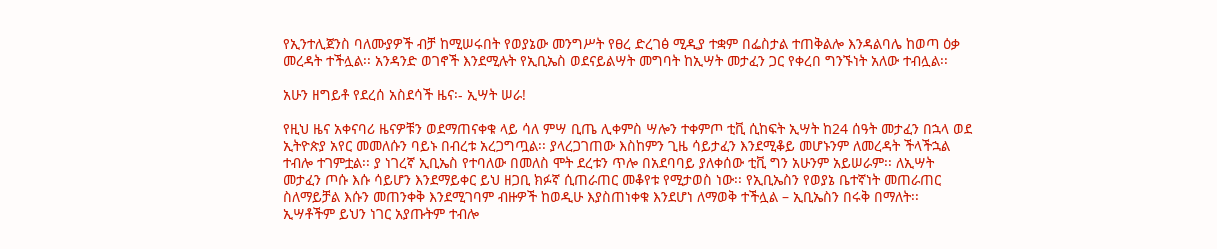የኢንተሊጀንስ ባለሙያዎች ብቻ ከሚሠሩበት የወያኔው መንግሥት የፀረ ድረገፅ ሚዲያ ተቋም በፌስታል ተጠቅልሎ እንዳልባሌ ከወጣ ዕቃ መረዳት ተችሏል፡፡ አንዳንድ ወገኖች እንደሚሉት የኢቢኤስ ወደናይልሣት መግባት ከኢሣት መታፈን ጋር የቀረበ ግንኙነት አለው ተብሏል፡፡

አሁን ዘግይቶ የደረሰ አስደሳች ዜና፡- ኢሣት ሠራ!

የዚህ ዜና አቀናባሪ ዜናዎቹን ወደማጠናቀቁ ላይ ሳለ ምሣ ቢጤ ሊቀምስ ሣሎን ተቀምጦ ቲቪ ሲከፍት ኢሣት ከ24 ሰዓት መታፈን በኋላ ወደ ኢትዮጵያ አየር መመለሱን ባይኑ በብረቱ አረጋግጧል፡፡ ያላረጋገጠው እስከምን ጊዜ ሳይታፈን እንደሚቆይ መሆኑንም ለመረዳት ችላችኋል ተብሎ ተገምቷል፡፡ ያ ነገረኛ ኢቢኤስ የተባለው በመለስ ሞት ደረቱን ጥሎ በአደባባይ ያለቀሰው ቲቪ ግን አሁንም አይሠራም፡፡ ለኢሣት መታፈን ጦሱ እሱ ሳይሆን እንደማይቀር ይህ ዘጋቢ ክፉኛ ሲጠራጠር መቆየቱ የሚታወስ ነው፡፡ የኢቢኤስን የወያኔ ቤተኛነት መጠራጠር ስለማይቻል እሱን መጠንቀቅ እንደሚገባም ብዙዎች ከወዲሁ እያስጠነቀቁ እንደሆነ ለማወቅ ተችሏል – ኢቢኤስን በሩቅ በማለት፡፡ ኢሣቶችም ይህን ነገር አያጡትም ተብሎ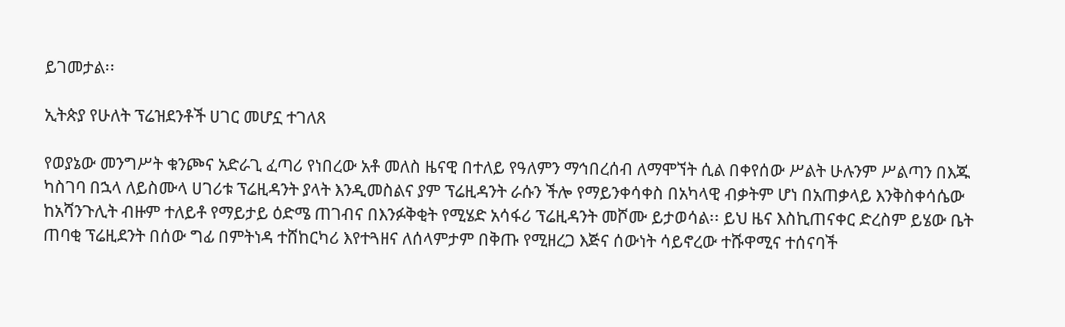ይገመታል፡፡

ኢትጵያ የሁለት ፕሬዝደንቶች ሀገር መሆኗ ተገለጸ

የወያኔው መንግሥት ቁንጮና አድራጊ ፈጣሪ የነበረው አቶ መለስ ዜናዊ በተለይ የዓለምን ማኅበረሰብ ለማሞኘት ሲል በቀየሰው ሥልት ሁሉንም ሥልጣን በእጁ ካስገባ በኋላ ለይስሙላ ሀገሪቱ ፕሬዚዳንት ያላት እንዲመስልና ያም ፕሬዚዳንት ራሱን ችሎ የማይንቀሳቀስ በአካላዊ ብቃትም ሆነ በአጠቃላይ እንቅስቀሳሴው ከአሻንጉሊት ብዙም ተለይቶ የማይታይ ዕድሜ ጠገብና በእንፉቅቂት የሚሄድ አሳፋሪ ፕሬዚዳንት መሾሙ ይታወሳል፡፡ ይህ ዜና እስኪጠናቀር ድረስም ይሄው ቤት ጠባቂ ፕሬዚደንት በሰው ግፊ በምትነዳ ተሸከርካሪ እየተጓዘና ለሰላምታም በቅጡ የሚዘረጋ እጅና ሰውነት ሳይኖረው ተሹዋሚና ተሰናባች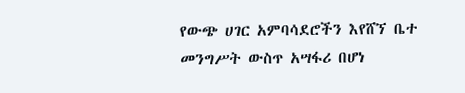የውጭ ሀገር አምባሳደሮችን እየሸኘ ቤተ መንግሥት ውስጥ አሣፋሪ በሆነ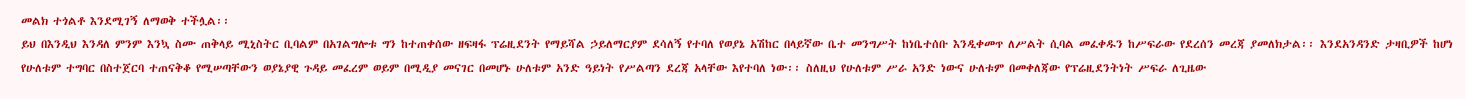መልክ ተጎልቶ እንደሚገኝ ለማወቅ ተችሏል፡፡
ይህ በእንዲህ እንዳለ ምንም እንኳ ስሙ ጠቅላይ ሚኒስትር ቢባልም በአገልግሎቱ ግን ከተጠቀሰው ዘፍዛፋ ፕሬዚደንት የማይሻል ኃይለማርያም ደሳለኝ የተባለ የወያኔ አሽከር በላይኛው ቤተ መንግሥት ከነቤተሰቡ እንዲቀመጥ ለሥልት ሲባል መፈቀዱን ከሥፍራው የደረሰን መረጃ ያመለክታል፡፡ እንደአንዳንድ ታዛቢዎች ከሆነ የሁለቱም ተግባር በስተጀርባ ተጠናቅቆ የሚሠጣቸውን ወያኔያዊ ጉዳይ መፈረም ወይም በሚዲያ መናገር በመሆኑ ሁለቱም አንድ ዓይነት የሥልጣን ደረጃ አላቸው እየተባለ ነው፡፡ ስለዚህ የሁለቱም ሥራ አንድ ነውና ሁለቱም በመቀለጃው የፕሬዚደንትነት ሥፍራ ለጊዜው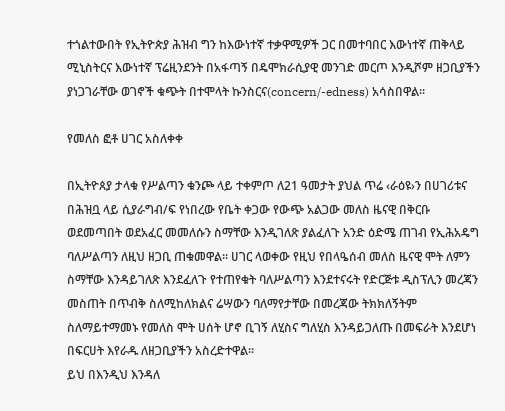ተጎልተውበት የኢትዮጵያ ሕዝብ ግን ከእውነተኛ ተቃዋሚዎች ጋር በመተባበር እውነተኛ ጠቅላይ ሚኒስትርና እውነተኛ ፕሬዚንደንት በአፋጣኝ በዴሞክራሲያዊ መንገድ መርጦ እንዲሾም ዘጋቢያችን ያነጋገራቸው ወገኖች ቁጭት በተሞላት ኩንስርና(concern/-edness) አሳስበዋል፡፡

የመለስ ፎቶ ሀገር አስለቀቀ

በኢትዮጰያ ታላቁ የሥልጣን ቁንጮ ላይ ተቀምጦ ለ21 ዓመታት ያህል ጥሬ ‹ራዕዩ›ን በሀገሪቱና በሕዝቧ ላይ ሲያራግብ/ፍ የነበረው የቤት ቀጋው የውጭ አልጋው መለስ ዜናዊ በቅርቡ ወደመጣበት ወደአፈር መመለሱን ስማቸው እንዲገለጽ ያልፈለጉ አንድ ዕድሜ ጠገብ የኢሕአዴግ ባለሥልጣን ለዚህ ዘጋቢ ጠቁመዋል፡፡ ሀገር ላወቀው የዚህ የበላዔሰብ መለስ ዜናዊ ሞት ለምን ስማቸው እንዳይገለጽ እንደፈለጉ የተጠየቁት ባለሥልጣን እንደተናሩት የድርጅቱ ዲስፕሊን መረጃን መስጠት በጥብቅ ስለሚከለክልና ሬሣውን ባለማየታቸው በመረጃው ትክክለኝትም ስለማይተማመኑ የመለስ ሞት ሀሰት ሆኖ ቢገኝ ለሂስና ግለሂስ እንዳይጋለጡ በመፍራት እንደሆነ በፍርሀት እየራዱ ለዘጋቢያችን አስረድተዋል፡፡
ይህ በእንዲህ እንዳለ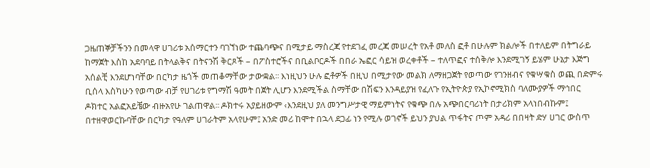ጋዜጠኞቻችንን በመላዋ ሀገሪቱ አሰማርተን ባገኘነው ተጨባጭና በሚታይ ማስረጃ የተደገፈ መረጃ መሠረት የአቶ መለስ ፎቶ በሁሉም ክልሎች በተለይም በትግራይ ከማጀት እስከ አደባባይ በትላልቅና በትናንሽ ቅርጾች – በፖስተሮችና በቢልቦርዶች በበራ ኤፎር ሳይዝ ወረቀቶች – ተለጥፎና ተሰቅሎ እንደሚገኝ ይሄም ሁኔታ እጅግ አሰልቺ እንደሆነባቸው በርካታ ዜጎች መጠቆማቸው ታውቋል፡፡ እነዚህን ሁሉ ፎቶዎች በዚህ በሚታየው መልክ ለማዘጋጀት የወጣው የገንዘብና የቁሣቁስ ወጪ በድምሩ ቢሰላ እስካሁን የወጣው ብቻ የሀገሪቱ የግማሽ ዓመት በጀት ሊሆን እንደሚችል ስማቸው በሽፍን እንዳይያዝ የፈለጉ የኢትዮጵያ የኢኮኖሚክስ ባለሙያዎች ማኅበር ዶክተር አልፎአይቼው ብዙአየሁ ገልጠዋል፡፡ ዶክተሩ አያይዘውም ‹እንደዚህ ያለ መንግሥታዊ ማይምነትና የቁጭ በሉ አጭበርባሪነት በታሪክም አላነበብኩም፤ በተዘዋወርኩባቸው በርካታ የዓለም ሀገራትም አላየሁም፤ አንድ መሪ ከሞተ በኋላ ደጋፊ ነን የሚሉ ወገኖች ይህን ያህል ጥፋትና ጦም አዳሪ በበዛት ድሃ ሀገር ውስጥ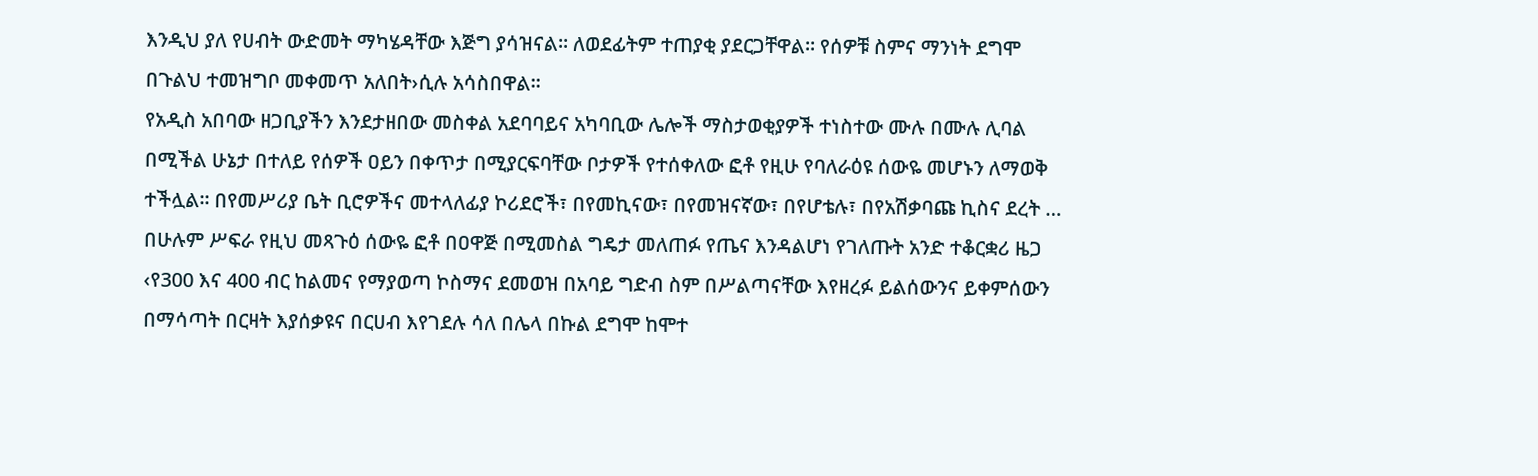እንዲህ ያለ የሀብት ውድመት ማካሄዳቸው እጅግ ያሳዝናል፡፡ ለወደፊትም ተጠያቂ ያደርጋቸዋል፡፡ የሰዎቹ ስምና ማንነት ደግሞ በጉልህ ተመዝግቦ መቀመጥ አለበት›ሲሉ አሳስበዋል፡፡
የአዲስ አበባው ዘጋቢያችን እንደታዘበው መስቀል አደባባይና አካባቢው ሌሎች ማስታወቂያዎች ተነስተው ሙሉ በሙሉ ሊባል በሚችል ሁኔታ በተለይ የሰዎች ዐይን በቀጥታ በሚያርፍባቸው ቦታዎች የተሰቀለው ፎቶ የዚሁ የባለራዕዩ ሰውዬ መሆኑን ለማወቅ ተችሏል፡፡ በየመሥሪያ ቤት ቢሮዎችና መተላለፊያ ኮሪደሮች፣ በየመኪናው፣ በየመዝናኛው፣ በየሆቴሉ፣ በየአሽቃባጩ ኪስና ደረት … በሁሉም ሥፍራ የዚህ መጻጉዕ ሰውዬ ፎቶ በዐዋጅ በሚመስል ግዴታ መለጠፉ የጤና እንዳልሆነ የገለጡት አንድ ተቆርቋሪ ዜጋ ‹የ300 እና 400 ብር ከልመና የማያወጣ ኮስማና ደመወዝ በአባይ ግድብ ስም በሥልጣናቸው እየዘረፉ ይልሰውንና ይቀምሰውን በማሳጣት በርዛት እያሰቃዩና በርሀብ እየገደሉ ሳለ በሌላ በኩል ደግሞ ከሞተ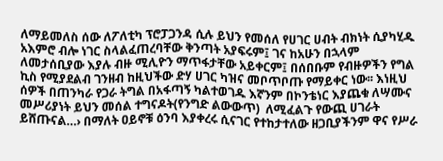ለማይመለስ ሰው ለፖለቲካ ፕሮፓጋንዳ ሲሉ ይህን የመሰለ የሀገር ሀብት ብክነት ሲያካሂዱ አእምሮ ብሎ ነገር ስላልፈጠረባቸው ቅንጣት አያፍሩም፤ ገና ከአሁን በኋላም ለመታሰቢያው እያሉ ብዙ ሚሊዮን ማጥፋታቸው አይቀርም፤ በሰበቡም የብዙዎችን የግል ኪስ የሚያደልብ ገንዘብ ከዚህችው ድሃ ሀገር ካዝና መቦጥቦጡ የማይቀር ነው፡፡ እነዚህ ሰዎች በጠንካራ የጋራ ትግል በአፋጣኝ ካልተወገዱ እኛንም በኮንቴነር እያጨቁ ለሣሙና መሥሪያነት ይህን መሰል ተግናዶት(የንግድ ልውውጥ)  ለሚፈልጉ የውጪ ሀገራት ይሸጡናል…› በማለት ዐይኖቹ ዕንባ እያቀረሩ ሲናገር የተከታተለው ዘጋቢያችንም ዋና የሥራ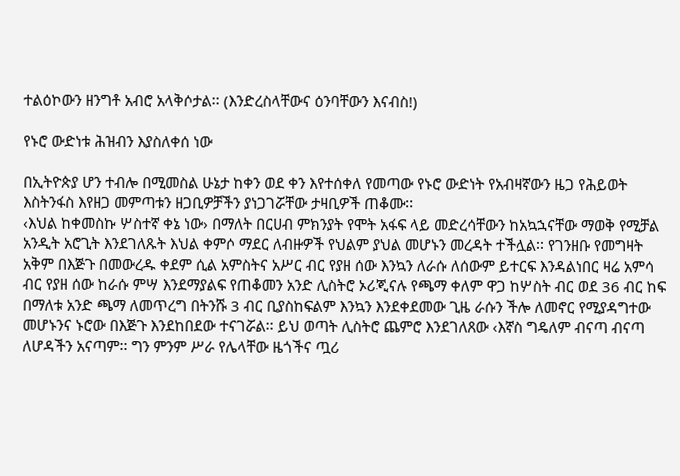ተልዕኮውን ዘንግቶ አብሮ አላቅሶታል፡፡ (እንድረስላቸውና ዕንባቸውን እናብስ!)

የኑሮ ውድነቱ ሕዝብን እያስለቀሰ ነው

በኢትዮጵያ ሆን ተብሎ በሚመስል ሁኔታ ከቀን ወደ ቀን እየተሰቀለ የመጣው የኑሮ ውድነት የአብዛኛውን ዜጋ የሕይወት እስትንፋስ እየዘጋ መምጣቱን ዘጋቢዎቻችን ያነጋገሯቸው ታዛቢዎች ጠቆሙ፡፡
‹እህል ከቀመስኩ ሦስተኛ ቀኔ ነው› በማለት በርሀብ ምክንያት የሞት አፋፍ ላይ መድረሳቸውን ከአኳኋናቸው ማወቅ የሚቻል አንዲት አሮጊት እንደገለጹት እህል ቀምሶ ማደር ለብዙዎች የህልም ያህል መሆኑን መረዳት ተችሏል፡፡ የገንዘቡ የመግዛት አቅም በእጅጉ በመውረዱ ቀደም ሲል አምስትና አሥር ብር የያዘ ሰው እንኳን ለራሱ ለሰውም ይተርፍ እንዳልነበር ዛሬ አምሳ ብር የያዘ ሰው ከራሱ ምሣ እንደማያልፍ የጠቆመን አንድ ሊስትሮ ኦሪጂናሉ የጫማ ቀለም ዋጋ ከሦስት ብር ወደ 36 ብር ከፍ በማለቱ አንድ ጫማ ለመጥረግ በትንሹ 3 ብር ቢያስከፍልም እንኳን እንደቀደመው ጊዜ ራሱን ችሎ ለመኖር የሚያዳግተው መሆኑንና ኑሮው በእጅጉ እንደከበደው ተናገሯል፡፡ ይህ ወጣት ሊስትሮ ጨምሮ እንደገለጸው ‹እኛስ ግዴለም ብናጣ ብናጣ ለሆዳችን አናጣም፡፡ ግን ምንም ሥራ የሌላቸው ዜጎችና ጧሪ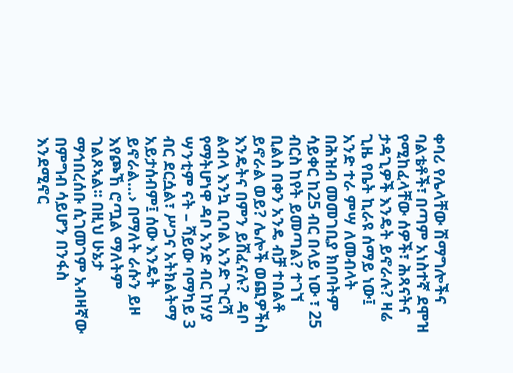ቀባሪ የሌላቸው ሽማግሎችና ባልቴቶች፣ በጣም አነስተኛ ደሞዝ የሚከፈላቸው ሰዎች፣ ሕጻናትና ታዳጊዎች እንዴት ይኖራሉ? ዛሬ ጊዜ የቤት ኪራዩ ሰማይ ነው፤ አንድ ተራ ምሣ ለመብላት በሕዝብ መመገቢያ ክበባትም ሳይቀር ከ25 ብር በላይ ነው ፣ 25 ብርስ ከየት ይመጣል? ተገኘ ቢልስ በቀን አንዴ ብቻ ተበልቶ ይኖራል ወይ? ሌሎች ወጪዎችስ እንዴትና በምን ይሸፈናሉ?  ዳቦ ልብላ እንኳ ቢባል አንድ ጉርሻ የማትሆነዋ ዳቦ አንድ ብር ከሃያ ሣንቲም ናት – ሻይው ባማካይ 3 ብር ደርሷል፣ ሥጋና አትክልትማ አይታሰብም፤ ሰው እንዴት ይኖራል…› በማለት ራሱን ይዞ እየጮኸ ሮጧል ማለትም ገልጾኣል፡፡ በዚህ ሁኔታ ማኅበረሰቡ ሲገመገም አብዛኛው በምግብ ሳይሆን በንፋስ እንደሚኖር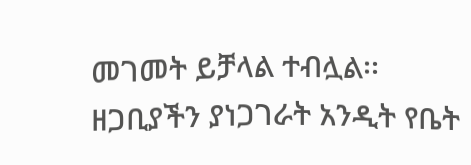መገመት ይቻላል ተብሏል፡፡
ዘጋቢያችን ያነጋገራት አንዲት የቤት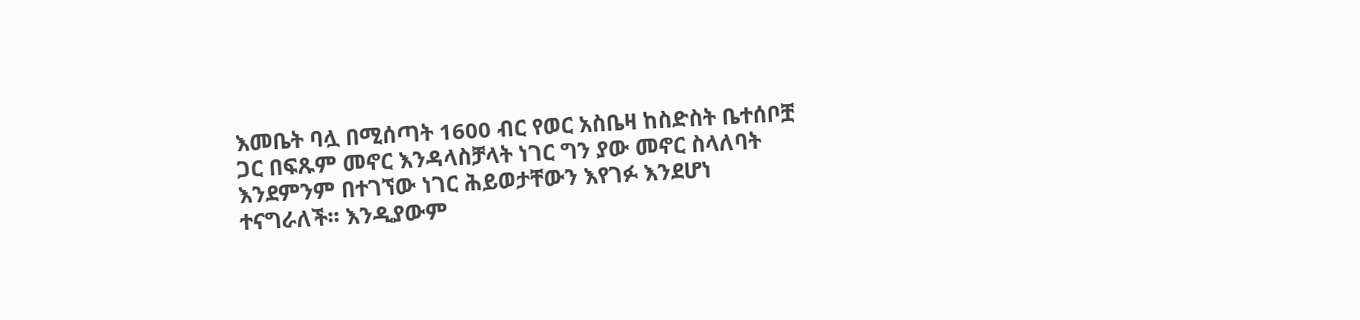እመቤት ባሏ በሚሰጣት 1600 ብር የወር አስቤዛ ከስድስት ቤተሰቦቿ ጋር በፍጹም መኖር እንዳላስቻላት ነገር ግን ያው መኖር ስላለባት እንደምንም በተገኘው ነገር ሕይወታቸውን እየገፉ እንደሆነ ተናግራለች፡፡ እንዲያውም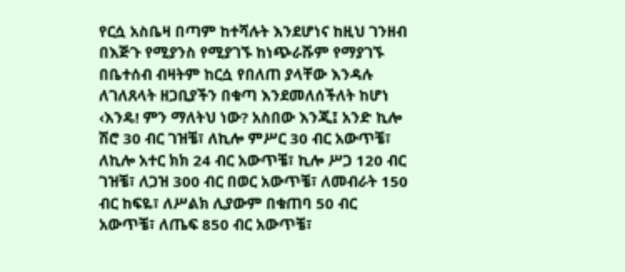የርሷ አስቤዛ በጣም ከተሻሉት እንደሆነና ከዚህ ገንዘብ በእጅጉ የሚያንስ የሚያገኙ ከነጭራሹም የማያገኙ በቤተሰብ ብዛትም ከርሷ የበለጠ ያላቸው እንዳሉ ለገለጸላት ዘጋቢያችን በቁጣ እንደመለሰችለት ከሆነ ‹እንዴ! ምን ማለትህ ነው? አስበው እንጂ፤ አንድ ኪሎ ሽሮ 30 ብር ገዝቼ፣ ለኪሎ ምሥር 30 ብር አውጥቼ፣ ለኪሎ አተር ክክ 24 ብር አውጥቼ፣ ኪሎ ሥጋ 120 ብር ገዝቼ፣ ለጋዝ 300 ብር በወር አውጥቼ፣ ለመብራት 150 ብር ከፍዬ፣ ለሥልክ ሊያውም በቁጠባ 50 ብር አውጥቼ፣ ለጤፍ 850 ብር አውጥቼ፣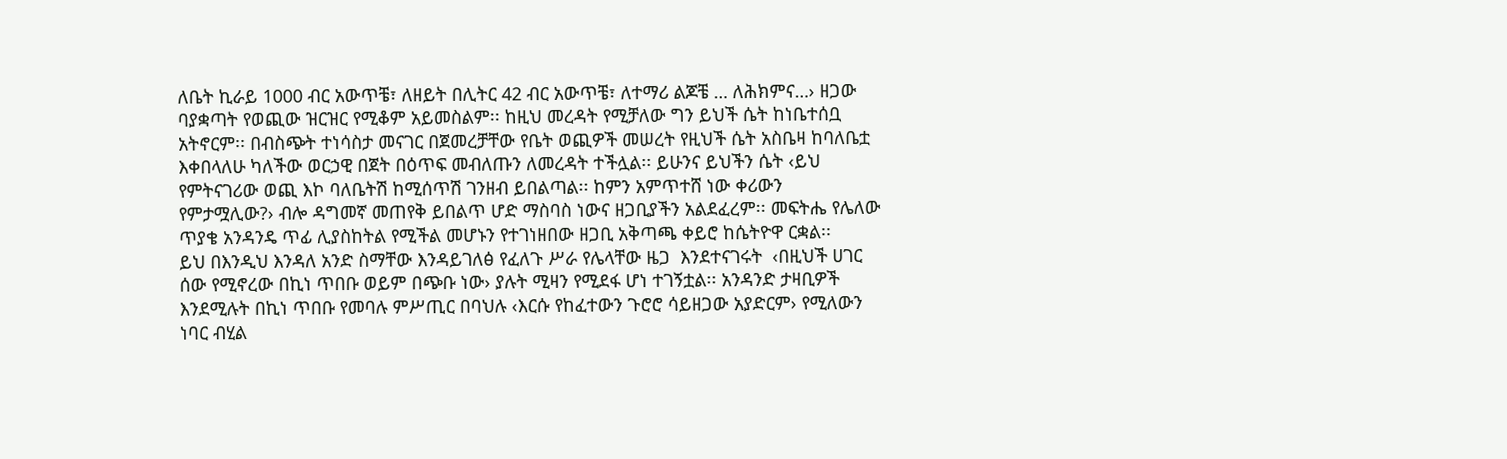ለቤት ኪራይ 1000 ብር አውጥቼ፣ ለዘይት በሊትር 42 ብር አውጥቼ፣ ለተማሪ ልጆቼ … ለሕክምና…› ዘጋው ባያቋጣት የወጪው ዝርዝር የሚቆም አይመስልም፡፡ ከዚህ መረዳት የሚቻለው ግን ይህች ሴት ከነቤተሰቧ አትኖርም፡፡ በብስጭት ተነሳስታ መናገር በጀመረቻቸው የቤት ወጪዎች መሠረት የዚህች ሴት አስቤዛ ከባለቤቷ እቀበላለሁ ካለችው ወርኃዊ በጀት በዕጥፍ መብለጡን ለመረዳት ተችሏል፡፡ ይሁንና ይህችን ሴት ‹ይህ የምትናገሪው ወጪ እኮ ባለቤትሽ ከሚሰጥሽ ገንዘብ ይበልጣል፡፡ ከምን አምጥተሸ ነው ቀሪውን የምታሟሊው?› ብሎ ዳግመኛ መጠየቅ ይበልጥ ሆድ ማስባስ ነውና ዘጋቢያችን አልደፈረም፡፡ መፍትሔ የሌለው ጥያቄ አንዳንዴ ጥፊ ሊያስከትል የሚችል መሆኑን የተገነዘበው ዘጋቢ አቅጣጫ ቀይሮ ከሴትዮዋ ርቋል፡፡
ይህ በእንዲህ እንዳለ አንድ ስማቸው እንዳይገለፅ የፈለጉ ሥራ የሌላቸው ዜጋ  እንደተናገሩት  ‹በዚህች ሀገር ሰው የሚኖረው በኪነ ጥበቡ ወይም በጭቡ ነው› ያሉት ሚዛን የሚደፋ ሆነ ተገኝቷል፡፡ አንዳንድ ታዛቢዎች እንደሚሉት በኪነ ጥበቡ የመባሉ ምሥጢር በባህሉ ‹እርሱ የከፈተውን ጉሮሮ ሳይዘጋው አያድርም› የሚለውን ነባር ብሂል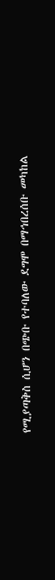የሚያጣቅስ ሲሆን በጭቡ የተባለው ደግሞ በማኅበረሰቡ መካከል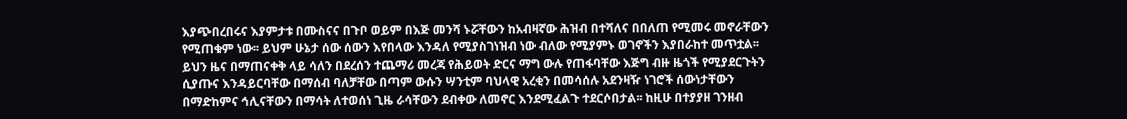እያጭበረበሩና እያምታቱ በሙስናና በጉቦ ወይም በእጅ መንሻ ኑሯቸውን ከአብዛኛው ሕዝብ በተሻለና በበለጠ የሚመሩ መኖራቸውን የሚጠቁም ነው፡፡ ይህም ሁኔታ ሰው ሰውን እየበላው እንዳለ የሚያስገነዝብ ነው ብለው የሚያምኑ ወገኖችን እያበራከተ መጥቷል፡፡
ይህን ዜና በማጠናቀቅ ላይ ሳለን በደረሰን ተጨማሪ መረጃ የሕይወት ድርና ማግ ውሉ የጠፋባቸው እጅግ ብዙ ዜጎች የሚያደርጉትን ሲያጡና እንዳይርባቸው በማሰብ ባለቻቸው በጣም ውሱን ሣንቲም ባህላዊ አረቂን በመሳሰሉ አደንዛዥ ነገሮች ሰውነታቸውን በማድከምና ኅሊናቸውን በማሳት ለተወሰነ ጊዜ ራሳቸውን ደብቀው ለመኖር እንደሚፈልጉ ተደርሶበታል፡፡ ከዚሁ በተያያዘ ገንዘብ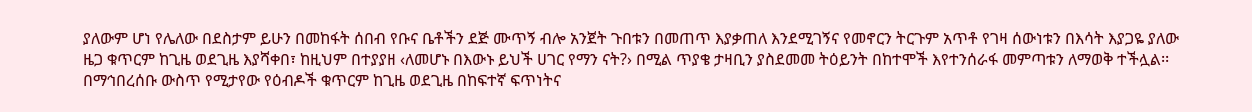ያለውም ሆነ የሌለው በደስታም ይሁን በመከፋት ሰበብ የቡና ቤቶችን ደጅ ሙጥኝ ብሎ አንጀት ጉበቱን በመጠጥ እያቃጠለ እንደሚገኝና የመኖርን ትርጉም አጥቶ የገዛ ሰውነቱን በእሳት እያጋዬ ያለው ዜጋ ቁጥርም ከጊዜ ወደጊዜ እያሻቀበ፣ ከዚህም በተያያዘ ‹ለመሆኑ በእውኑ ይህች ሀገር የማን ናት?› በሚል ጥያቄ ታዛቢን ያስደመመ ትዕይንት በከተሞች እየተንሰራፋ መምጣቱን ለማወቅ ተችሏል፡፡ በማኅበረሰቡ ውስጥ የሚታየው የዕብዶች ቁጥርም ከጊዜ ወደጊዜ በከፍተኛ ፍጥነትና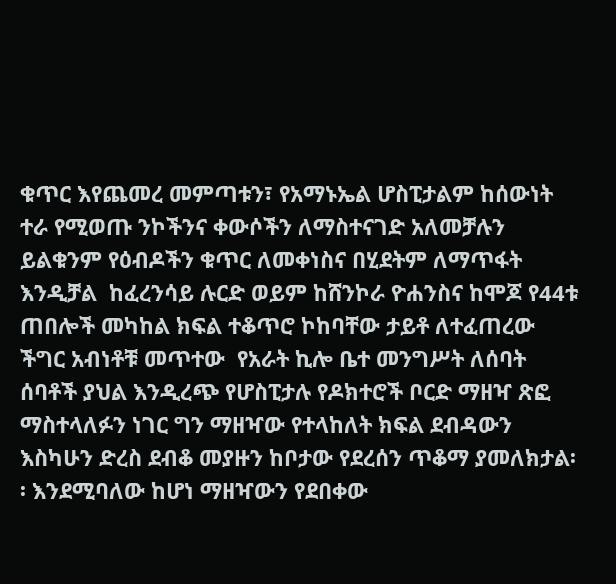ቁጥር እየጨመረ መምጣቱን፣ የአማኑኤል ሆስፒታልም ከሰውነት ተራ የሚወጡ ንኮችንና ቀውሶችን ለማስተናገድ አለመቻሉን ይልቁንም የዕብዶችን ቁጥር ለመቀነስና በሂደትም ለማጥፋት እንዲቻል  ከፈረንሳይ ሉርድ ወይም ከሸንኮራ ዮሐንስና ከሞጆ የ44ቱ ጠበሎች መካከል ክፍል ተቆጥሮ ኮከባቸው ታይቶ ለተፈጠረው ችግር አብነቶቹ መጥተው  የአራት ኪሎ ቤተ መንግሥት ለሰባት ሰባቶች ያህል እንዲረጭ የሆስፒታሉ የዶክተሮች ቦርድ ማዘዣ ጽፎ ማስተላለፉን ነገር ግን ማዘዣው የተላከለት ክፍል ደብዳውን እስካሁን ድረስ ደብቆ መያዙን ከቦታው የደረሰን ጥቆማ ያመለክታል፡፡ እንደሚባለው ከሆነ ማዘዣውን የደበቀው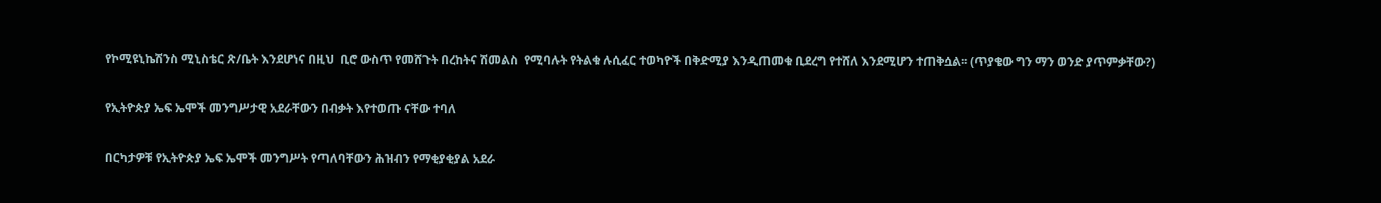የኮሚዩኒኬሽንስ ሚኒስቴር ጽ/ቤት እንደሆነና በዚህ  ቢሮ ውስጥ የመሸጉት በረከትና ሽመልስ  የሚባሉት የትልቁ ሉሲፈር ተወካዮች በቅድሚያ እንዲጠመቁ ቢደረግ የተሸለ እንደሚሆን ተጠቅሷል፡፡ (ጥያቄው ግን ማን ወንድ ያጥምቃቸው?)

የኢትዮጵያ ኤፍ ኤሞች መንግሥታዊ አደራቸውን በብቃት እየተወጡ ናቸው ተባለ

በርካታዎቹ የኢትዮጵያ ኤፍ ኤሞች መንግሥት የጣለባቸውን ሕዝብን የማቂያቂያል አደራ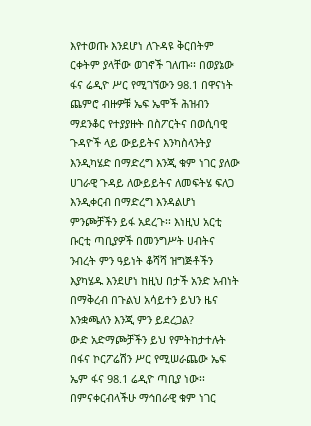እየተወጡ እንደሆነ ለጉዳዩ ቅርበትም ርቀትም ያላቸው ወገኖች ገለጡ፡፡ በወያኔው ፋና ሬዲዮ ሥር የሚገኘውን 98.1 በዋናነት ጨምሮ ብዙዎቹ ኤፍ ኤሞች ሕዝብን ማደንቆር የተያያዙት በስፖርትና በወሲባዊ ጉዳዮች ላይ ውይይትና እንካስላንትያ እንዲካሄድ በማድረግ እንጂ ቁም ነገር ያለው ሀገራዊ ጉዳይ ለውይይትና ለመፍትሄ ፍለጋ እንዲቀርብ በማድረግ እንዳልሆነ ምንጮቻችን ይፋ አደረጉ፡፡ እነዚህ አርቲ ቡርቲ ጣቢያዎች በመንግሥት ሀብትና ንብረት ምን ዓይነት ቆሻሻ ዝግጅቶችን እያካሄዱ እንደሆነ ከዚህ በታች አንድ አብነት በማቅረብ በጉልህ አሳይተን ይህን ዜና እንቋጫለን እንጂ ምን ይደረጋል?
ውድ አድማጮቻችን ይህ የምትከታተሉት በፋና ኮርፖሬሽን ሥር የሚሠራጨው ኤፍ ኤም ፋና 98.1 ሬዲዮ ጣቢያ ነው፡፡ በምናቀርብላችሁ ማኅበራዊ ቁም ነገር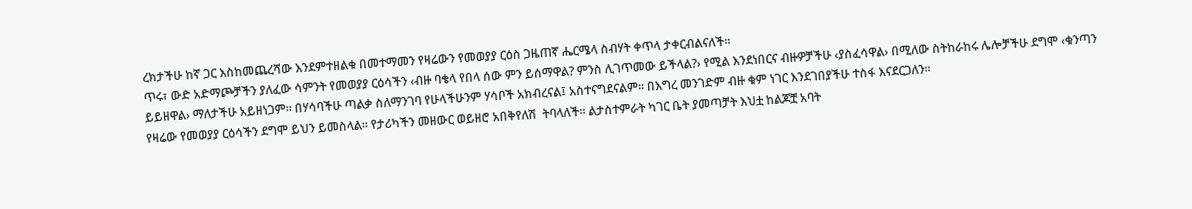ረክታችሁ ከኛ ጋር እስከመጨረሻው እንደምተዘልቁ በመተማመን የዛሬውን የመወያያ ርዕስ ጋዜጠኛ ሔርሜላ ስብሃት ቀጥላ ታቀርብልናለች፡፡
ጥሩ፣ ውድ አድማጮቻችን ያለፈው ሳምንት የመወያያ ርዕሳችን ‹ብዙ ባቄላ የበላ ሰው ምን ይሰማዋል? ምንስ ሊገጥመው ይችላል?› የሚል እንደነበርና ብዙዎቻችሁ ‹ያስፈሳዋል› በሚለው ስትከራከሩ ሌሎቻችሁ ደግሞ ‹ቁንጣን ይይዘዋል› ማለታችሁ አይዘነጋም፡፡ በሃሳባችሁ ጣልቃ ስለማንገባ የሁላችሁንም ሃሳቦች አክብረናል፤ አስተናግደናልም፡፡ በእግረ መንገድም ብዙ ቁም ነገር እንደገበያችሁ ተስፋ እናደርጋለን፡፡
የዛሬው የመወያያ ርዕሳችን ደግሞ ይህን ይመስላል፡፡ የታሪካችን መዘውር ወይዘሮ አበቅየለሽ  ትባላለች፡፡ ልታስተምራት ካገር ቤት ያመጣቻት እህቷ ከልጆቿ አባት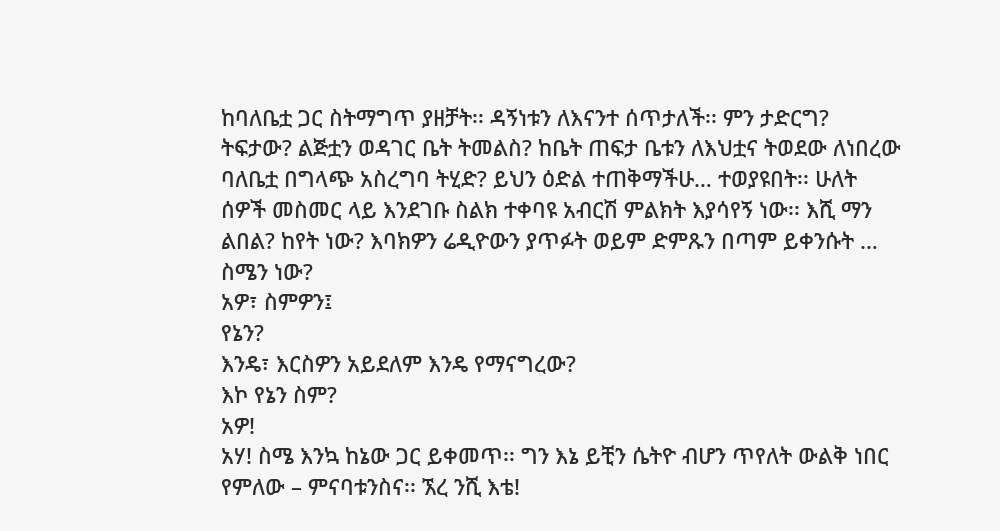ከባለቤቷ ጋር ስትማግጥ ያዘቻት፡፡ ዳኝነቱን ለእናንተ ሰጥታለች፡፡ ምን ታድርግ? ትፍታው? ልጅቷን ወዳገር ቤት ትመልስ? ከቤት ጠፍታ ቤቱን ለእህቷና ትወደው ለነበረው ባለቤቷ በግላጭ አስረግባ ትሂድ? ይህን ዕድል ተጠቅማችሁ… ተወያዩበት፡፡ ሁለት ሰዎች መስመር ላይ እንደገቡ ስልክ ተቀባዩ አብርሽ ምልክት እያሳየኝ ነው፡፡ እሺ ማን ልበል? ከየት ነው? እባክዎን ሬዲዮውን ያጥፉት ወይም ድምጹን በጣም ይቀንሱት …
ስሜን ነው?
አዎ፣ ስምዎን፤
የኔን?
እንዴ፣ እርስዎን አይደለም እንዴ የማናግረው?
እኮ የኔን ስም?
አዎ!
አሃ! ስሜ እንኳ ከኔው ጋር ይቀመጥ፡፡ ግን እኔ ይቺን ሴትዮ ብሆን ጥየለት ውልቅ ነበር የምለው – ምናባቱንስና፡፡ ኧረ ንሺ እቴ!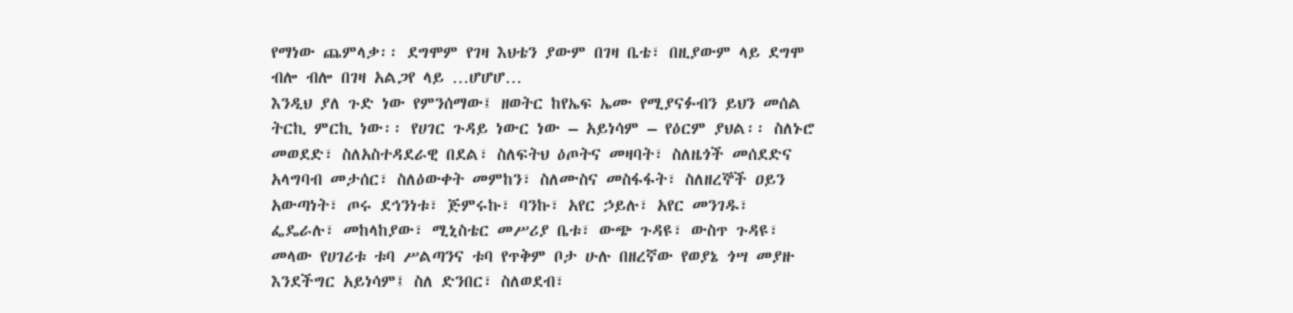የማነው ጨምላቃ፡፡ ደግሞም የገዛ እህቴን ያውም በገዛ ቤቴ፣ በዚያውም ላይ ደግሞ ብሎ ብሎ በገዛ አልጋየ ላይ …ሆሆሆ…
እንዲህ ያለ ጉድ ነው የምንሰማው፤ ዘወትር ከየኤፍ ኤሙ የሚያናፉብን ይህን መሰል ትርኪ ምርኪ ነው፡፡ የሀገር ጉዳይ ነውር ነው – አይነሳም – የዕርም ያህል፡፡ ስለኑሮ መወደድ፣ ስለአስተዳደራዊ በደል፣ ስለፍትህ ዕጦትና መዛባት፣ ስለዜጎች መሰደድና አላግባብ መታሰር፣ ስለዕውቀት መምከን፣ ስለሙስና መስፋፋት፣ ስለዘረኞች ዐይን አውጣነት፣ ጦሩ ደኅንነቱ፣ ጅምሩኩ፣ ባንኩ፣ አየር ኃይሉ፣ አየር መንገዱ፣ ፌዴራሉ፣ መከላከያው፣ ሚኒስቴር መሥሪያ ቤቱ፣ ውጭ ጉዳዩ፣ ውስጥ ጉዳዩ፣ መላው የሀገሪቱ ቱባ ሥልጣንና ቱባ የጥቅም ቦታ ሁሉ በዘረኛው የወያኔ ጎሣ መያዙ እንደችግር አይነሳም፤ ስለ ድንበር፣ ስለወደብ፣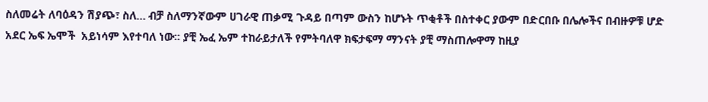ስለመሬት ለባዕዳን ሽያጭ፣ ስለ… ብቻ ስለማንኛውም ሀገራዊ ጠቃሚ ጉዳይ በጣም ውስን ከሆኑት ጥቂቶች በስተቀር ያውም በድርበቡ በሌሎችና በብዙዎቹ ሆድ አደር ኤፍ ኤሞች  አይነሳም እየተባለ ነው፡፡ ያቺ ኤፈ ኤም ተከራይታለች የምትባለዋ ክፍታፍማ ማንናት ያቺ ማስጠሎዋማ ከዚያ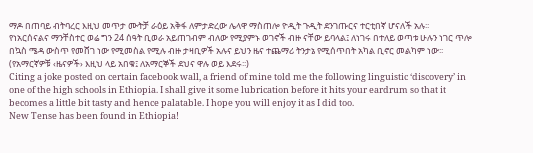ማዶ በጠባይ ብትባረር እዚህ መጥታ ሙትቻ ራዕይ አቅፋ ለምታድረው ሌላዋ ማስጠሎ ዮዲት ጉዲት ደንገጡርና ተርቲበኛ ሆናለች አሉ፡፡
የነአርሰናልና ማንቸስተር ወሬ ግን 24 ሰዓት ቢወራ አይጠገብም ብለው የሚያምኑ ወገኖች ብዙ ናቸው ይባላል፤ ለነገሩ በተለይ ወጣቱ ሁሉን ነገር ጥሎ በኳስ ሜዳ ውስጥ የመሸገ ነው የሚመስል የሚሉ ብዙ ታዛቢዎች አሉና ይህን ዜና ተጨማሪ ትንታኔ የሚሰጥበት አካል ቢኖር መልካም ነው፡፡(የአማርኛዎቹ ‹ዜናዎች› እዚህ ላይ አበቁ፤ ለአማርኞች ደህና ዋሉ ወይ እደሩ፡፡)
Citing a joke posted on certain facebook wall, a friend of mine told me the following linguistic ‘discovery’ in one of the high schools in Ethiopia. I shall give it some lubrication before it hits your eardrum so that it becomes a little bit tasty and hence palatable. I hope you will enjoy it as I did too.
New Tense has been found in Ethiopia!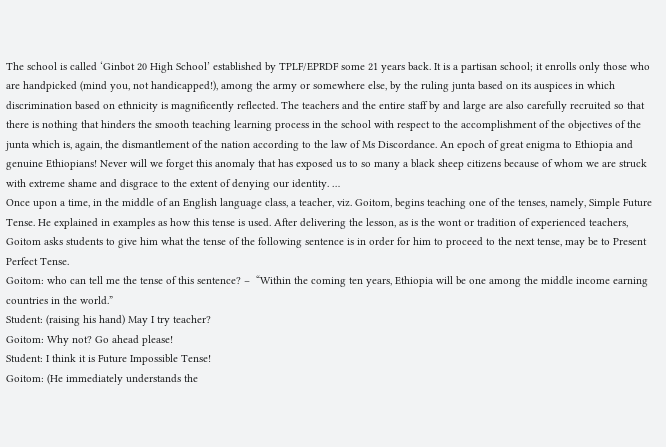The school is called ‘Ginbot 20 High School’ established by TPLF/EPRDF some 21 years back. It is a partisan school; it enrolls only those who are handpicked (mind you, not handicapped!), among the army or somewhere else, by the ruling junta based on its auspices in which discrimination based on ethnicity is magnificently reflected. The teachers and the entire staff by and large are also carefully recruited so that there is nothing that hinders the smooth teaching learning process in the school with respect to the accomplishment of the objectives of the junta which is, again, the dismantlement of the nation according to the law of Ms Discordance. An epoch of great enigma to Ethiopia and genuine Ethiopians! Never will we forget this anomaly that has exposed us to so many a black sheep citizens because of whom we are struck with extreme shame and disgrace to the extent of denying our identity. …
Once upon a time, in the middle of an English language class, a teacher, viz. Goitom, begins teaching one of the tenses, namely, Simple Future Tense. He explained in examples as how this tense is used. After delivering the lesson, as is the wont or tradition of experienced teachers, Goitom asks students to give him what the tense of the following sentence is in order for him to proceed to the next tense, may be to Present Perfect Tense.
Goitom: who can tell me the tense of this sentence? –  “Within the coming ten years, Ethiopia will be one among the middle income earning countries in the world.”
Student: (raising his hand) May I try teacher?
Goitom: Why not? Go ahead please!
Student: I think it is Future Impossible Tense!
Goitom: (He immediately understands the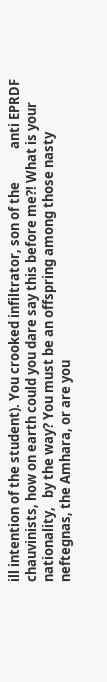ill intention of the student). You crooked infiltrator, son of the           anti EPRDF chauvinists, how on earth could you dare say this before me?! What is your nationality,   by the way? You must be an offspring among those nasty neftegnas, the Amhara, or are you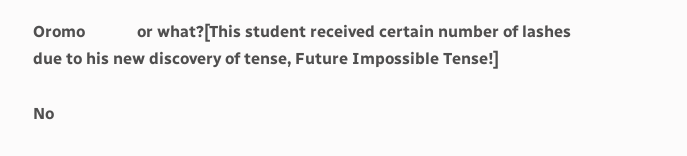Oromo             or what?[This student received certain number of lashes due to his new discovery of tense, Future Impossible Tense!]

No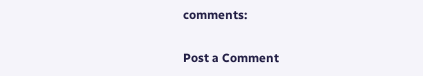comments:

Post a Comment